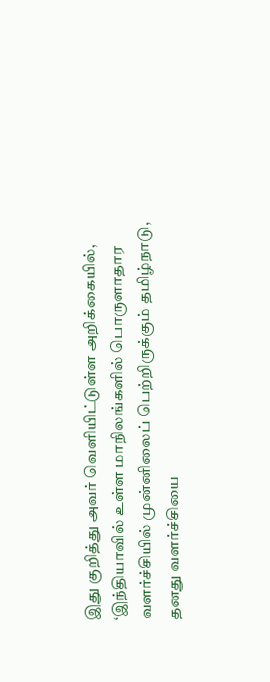இது குறித்து அவர் வெளியிட்டுள்ள அறிக்கையில், ‘இந்தியாவில் உள்ள மாநிலங்களில் பொருளாதார வளர்ச்சியில் முன்னிலைப் பெற்றிருக்கும் தமிழ்நாடு, தனது வளர்ச்சியை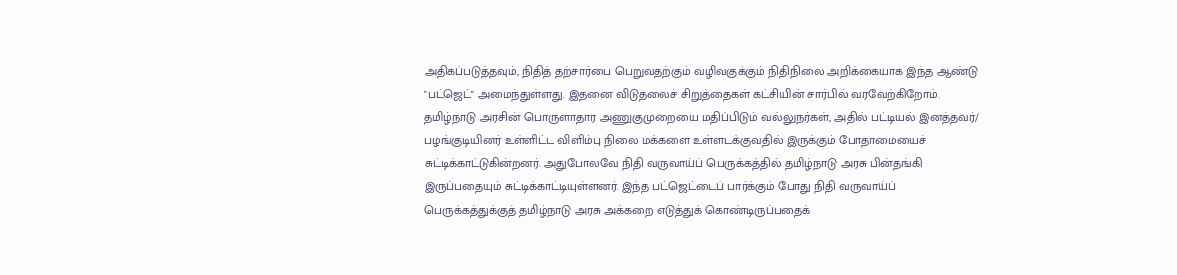அதிகப்படுத்தவும், நிதித் தற்சார்பை பெறுவதற்கும் வழிவகுக்கும் நிதிநிலை அறிக்கையாக இந்த ஆண்டு "பட்ஜெட்" அமைந்துள்ளது. இதனை விடுதலைச் சிறுத்தைகள் கட்சியின் சார்பில் வரவேற்கிறோம்.
தமிழ்நாடு அரசின் பொருளாதார அணுகுமுறையை மதிப்பிடும் வல்லுநர்கள், அதில் பட்டியல் இனத்தவர்/ பழங்குடியினர் உள்ளிட்ட விளிம்பு நிலை மக்களை உள்ளடக்குவதில் இருக்கும் போதாமையைச் சுட்டிக்காட்டுகின்றனர். அதுபோலவே நிதி வருவாய்ப் பெருக்கத்தில் தமிழ்நாடு அரசு பின்தங்கி இருப்பதையும் சுட்டிக்காட்டியுள்ளனர். இந்த பட்ஜெட்டைப் பார்க்கும் போது நிதி வருவாய்ப் பெருக்கத்துக்குத் தமிழ்நாடு அரசு அக்கறை எடுத்துக் கொண்டிருப்பதைக்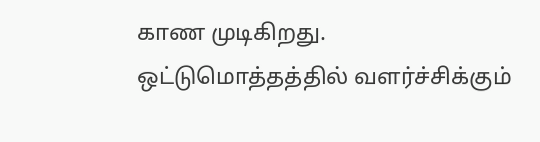காண முடிகிறது.
ஒட்டுமொத்தத்தில் வளர்ச்சிக்கும்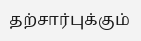தற்சார்புக்கும்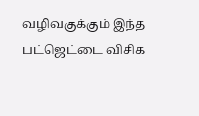வழிவகுக்கும் இந்த பட்ஜெட்டை விசிக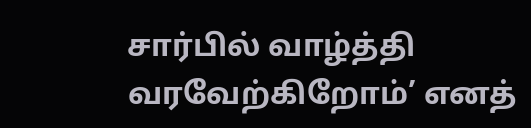சார்பில் வாழ்த்தி வரவேற்கிறோம்’ எனத்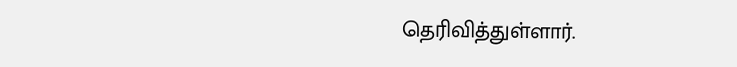தெரிவித்துள்ளார்.